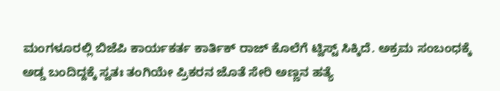ಮಂಗಳೂರಲ್ಲಿ ಬಿಜೆಪಿ ಕಾರ್ಯಕರ್ತ ಕಾರ್ತಿಕ್ ರಾಜ್ ಕೊಲೆಗೆ ಟ್ವಿಸ್ಟ್ ಸಿಕ್ಕಿದೆ. ಅಕ್ರಮ ಸಂಬಂಧಕ್ಕೆ ಅಡ್ಡ ಬಂದಿದ್ದಕ್ಕೆ ಸ್ವತಃ ತಂಗಿಯೇ ಪ್ರಿಕರನ ಜೊತೆ ಸೇರಿ ಅಣ್ಣನ ಹತ್ಯೆ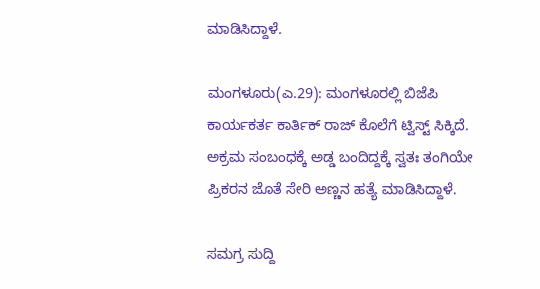ಮಾಡಿಸಿದ್ದಾಳೆ.

ಮಂಗಳೂರು(ಎ.29): ಮಂಗಳೂರಲ್ಲಿ ಬಿಜೆಪಿ ಕಾರ್ಯಕರ್ತ ಕಾರ್ತಿಕ್ ರಾಜ್ ಕೊಲೆಗೆ ಟ್ವಿಸ್ಟ್ ಸಿಕ್ಕಿದೆ. ಅಕ್ರಮ ಸಂಬಂಧಕ್ಕೆ ಅಡ್ಡ ಬಂದಿದ್ದಕ್ಕೆ ಸ್ವತಃ ತಂಗಿಯೇ ಪ್ರಿಕರನ ಜೊತೆ ಸೇರಿ ಅಣ್ಣನ ಹತ್ಯೆ ಮಾಡಿಸಿದ್ದಾಳೆ.

ಸಮಗ್ರ ಸುದ್ದಿ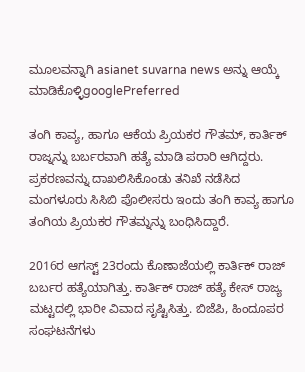ಮೂಲವನ್ನಾಗಿ asianet suvarna news ಅನ್ನು ಆಯ್ಕೆ ಮಾಡಿಕೊಳ್ಳಿgooglePreferred

ತಂಗಿ ಕಾವ್ಯ, ಹಾಗೂ ಆಕೆಯ ಪ್ರಿಯಕರ ಗೌತಮ್, ಕಾರ್ತಿಕ್ ರಾಜ್ನನ್ನು ಬರ್ಬರವಾಗಿ ಹತ್ಯೆ ಮಾಡಿ ಪರಾರಿ ಆಗಿದ್ದರು. ಪ್ರಕರಣವನ್ನು ದಾಖಲಿಸಿಕೊಂಡು ತನಿಖೆ ನಡೆಸಿದ ಮಂಗಳೂರು ಸಿಸಿಬಿ ಪೊಲೀಸರು ಇಂದು ತಂಗಿ ಕಾವ್ಯ ಹಾಗೂ ತಂಗಿಯ ಪ್ರಿಯಕರ ಗೌತಮ್ನನ್ನು ಬಂಧಿಸಿದ್ದಾರೆ.

2016ರ ಆಗಸ್ಟ್ 23ರಂದು ಕೊಣಾಜೆಯಲ್ಲಿ ಕಾರ್ತಿಕ್ ರಾಜ್ ಬರ್ಬರ ಹತ್ಯೆಯಾಗಿತ್ತು. ಕಾರ್ತಿಕ್ ರಾಜ್ ಹತ್ಯೆ ಕೇಸ್ ರಾಜ್ಯ ಮಟ್ಟದಲ್ಲಿ ಭಾರೀ ವಿವಾದ ಸೃಷ್ಟಿಸಿತ್ತು. ಬಿಜೆಪಿ, ಹಿಂದೂಪರ ಸಂಘಟನೆಗಳು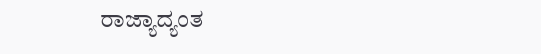ರಾಜ್ಯಾದ್ಯಂತ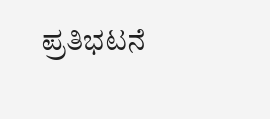ಪ್ರತಿಭಟನೆ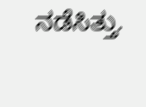ನಡೆಸಿತ್ತು.